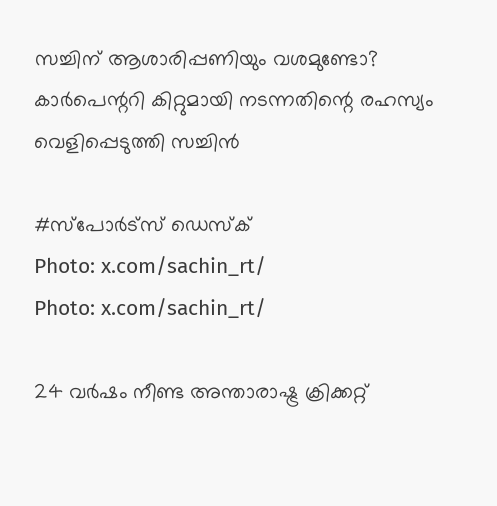സച്ചിന് ആശാരിപ്പണിയും വശമുണ്ടോ? കാർപെന്ററി കിറ്റുമായി നടന്നതിന്റെ രഹസ്യം വെളിപ്പെടുത്തി സച്ചിൻ

#സ്പോര്‍ട്‌സ് ഡെസ്‌ക്‌
Photo: x.com/sachin_rt/
Photo: x.com/sachin_rt/

24 വർഷം നീണ്ട അന്താരാഷ്ട്ര ക്രിക്കറ്റ്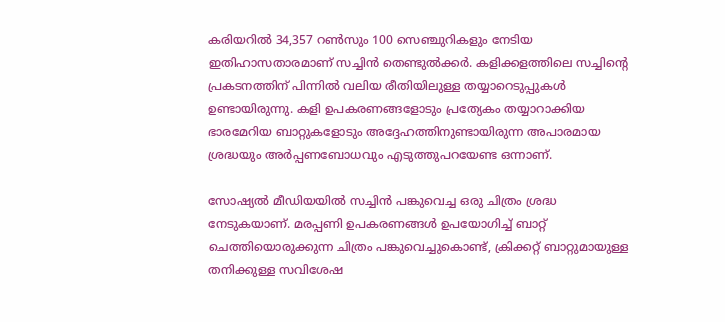കരിയറിൽ 34,357 റൺസും 100 സെഞ്ചുറികളും നേടിയ ഇതിഹാസതാരമാണ് സച്ചിൻ തെണ്ടുൽക്കർ. കളിക്കളത്തിലെ സച്ചിന്റെ പ്രകടനത്തിന് പിന്നിൽ വലിയ രീതിയിലുള്ള തയ്യാറെടുപ്പുകൾ ഉണ്ടായിരുന്നു. കളി ഉപകരണങ്ങളോടും പ്രത്യേകം തയ്യാറാക്കിയ ഭാരമേറിയ ബാറ്റുകളോടും അദ്ദേഹത്തിനുണ്ടായിരുന്ന അപാരമായ ശ്രദ്ധയും അർപ്പണബോധവും എടുത്തുപറയേണ്ട ഒന്നാണ്.

സോഷ്യൽ മീഡിയയിൽ സച്ചിൻ പങ്കുവെച്ച ഒരു ചിത്രം ശ്രദ്ധ നേടുകയാണ്. മരപ്പണി ഉപകരണങ്ങൾ ഉപയോഗിച്ച് ബാറ്റ് ചെത്തിയൊരുക്കുന്ന ചിത്രം പങ്കുവെച്ചുകൊണ്ട്, ക്രിക്കറ്റ് ബാറ്റുമായുള്ള തനിക്കുള്ള സവിശേഷ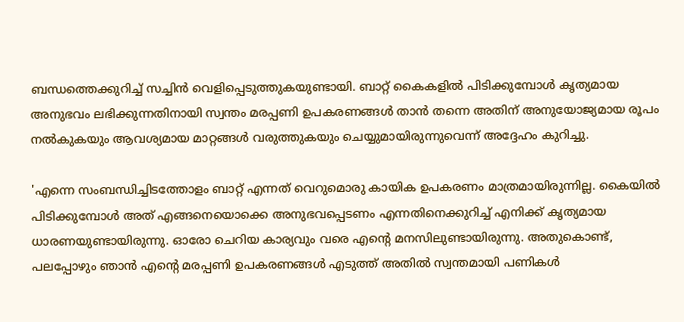ബന്ധത്തെക്കുറിച്ച് സച്ചിൻ വെളിപ്പെടുത്തുകയുണ്ടായി. ബാറ്റ് കൈകളിൽ പിടിക്കുമ്പോൾ കൃത്യമായ അനുഭവം ലഭിക്കുന്നതിനായി സ്വന്തം മരപ്പണി ഉപകരണങ്ങൾ താൻ തന്നെ അതിന് അനുയോജ്യമായ രൂപം നൽകുകയും ആവശ്യമായ മാറ്റങ്ങൾ വരുത്തുകയും ചെയ്യുമായിരുന്നുവെന്ന് അദ്ദേഹം കുറിച്ചു.

'എന്നെ സംബന്ധിച്ചിടത്തോളം ബാറ്റ് എന്നത് വെറുമൊരു കായിക ഉപകരണം മാത്രമായിരുന്നില്ല. കൈയിൽ പിടിക്കുമ്പോൾ അത് എങ്ങനെയൊക്കെ അനുഭവപ്പെടണം എന്നതിനെക്കുറിച്ച് എനിക്ക് കൃത്യമായ ധാരണയുണ്ടായിരുന്നു. ഓരോ ചെറിയ കാര്യവും വരെ എന്റെ മനസിലുണ്ടായിരുന്നു. അതുകൊണ്ട്, പലപ്പോഴും ഞാൻ എന്റെ മരപ്പണി ഉപകരണങ്ങൾ എടുത്ത് അതിൽ സ്വന്തമായി പണികൾ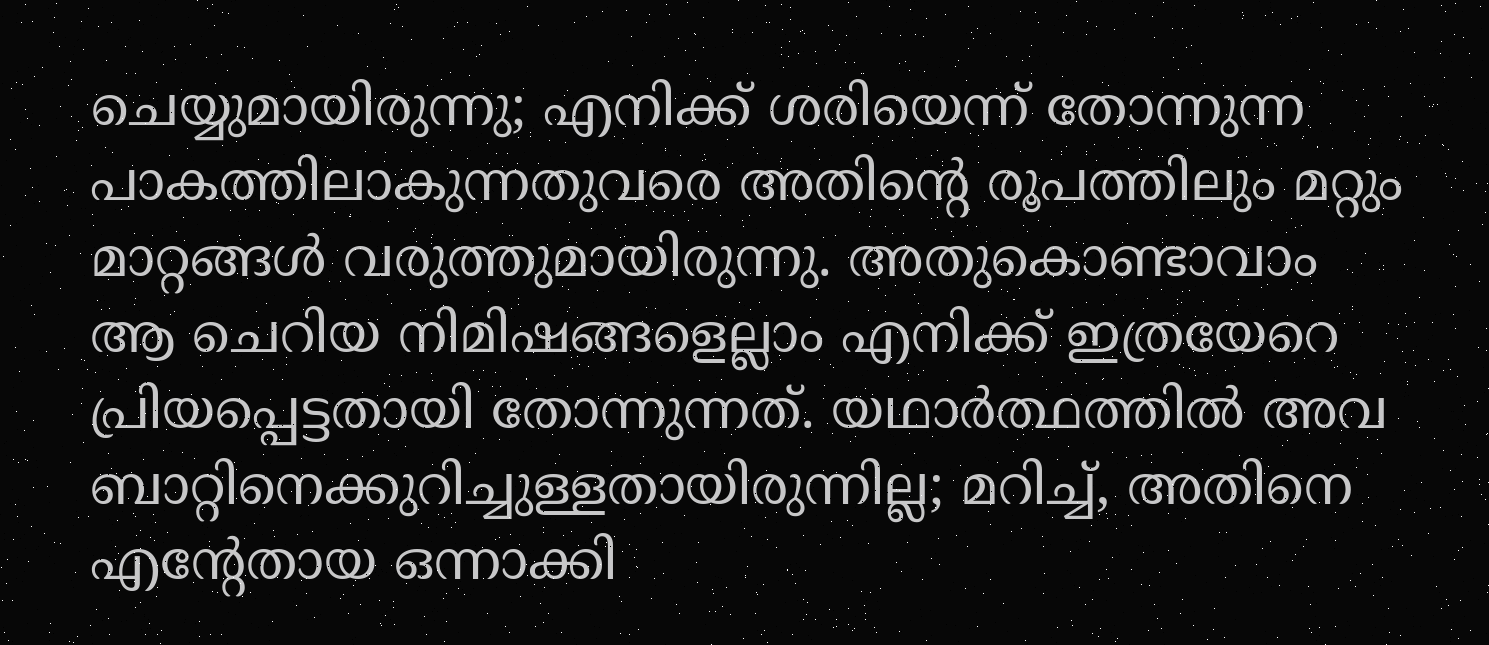ചെയ്യുമായിരുന്നു; എനിക്ക് ശരിയെന്ന് തോന്നുന്ന പാകത്തിലാകുന്നതുവരെ അതിന്റെ രൂപത്തിലും മറ്റും മാറ്റങ്ങൾ വരുത്തുമായിരുന്നു. അതുകൊണ്ടാവാം ആ ചെറിയ നിമിഷങ്ങളെല്ലാം എനിക്ക് ഇത്രയേറെ പ്രിയപ്പെട്ടതായി തോന്നുന്നത്. യഥാർത്ഥത്തിൽ അവ ബാറ്റിനെക്കുറിച്ചുള്ളതായിരുന്നില്ല; മറിച്ച്, അതിനെ എന്റേതായ ഒന്നാക്കി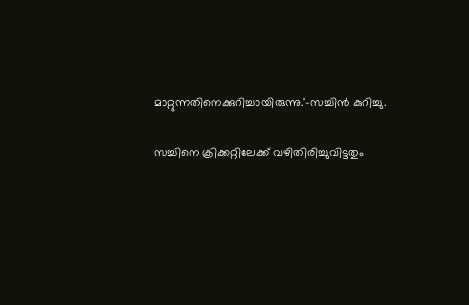മാറ്റുന്നതിനെക്കുറിച്ചായിരുന്നു.'-സച്ചിൻ കുറിച്ചു.

സച്ചിനെ ക്രിക്കറ്റിലേക്ക് വഴിതിരിച്ചുവിട്ടതും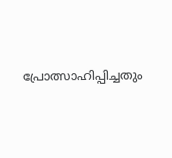പ്രോത്സാഹിപ്പിച്ചതും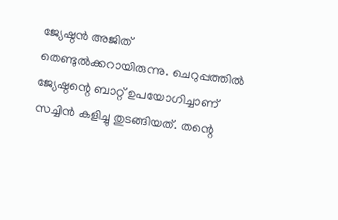ജ്യേഷ്ഠൻ അജിത് തെണ്ടുൽക്കറായിരുന്നു. ചെറുപ്പത്തിൽ ജ്യേഷ്ഠന്റെ ബാറ്റ് ഉപയോഗിച്ചാണ് സച്ചിൻ കളിച്ചു തുടങ്ങിയത്. തന്റെ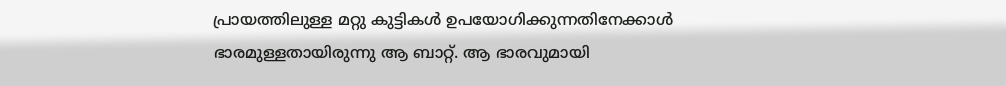പ്രായത്തിലുള്ള മറ്റു കുട്ടികൾ ഉപയോഗിക്കുന്നതിനേക്കാൾ ഭാരമുള്ളതായിരുന്നു ആ ബാറ്റ്. ആ ഭാരവുമായി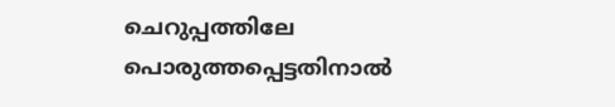ചെറുപ്പത്തിലേ പൊരുത്തപ്പെട്ടതിനാൽ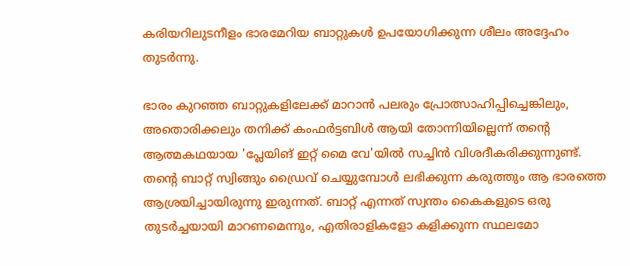കരിയറിലുടനീളം ഭാരമേറിയ ബാറ്റുകൾ ഉപയോഗിക്കുന്ന ശീലം അദ്ദേഹം തുടർന്നു.

ഭാരം കുറഞ്ഞ ബാറ്റുകളിലേക്ക് മാറാൻ പലരും പ്രോത്സാഹിപ്പിച്ചെങ്കിലും, അതൊരിക്കലും തനിക്ക് കംഫർട്ടബിൾ ആയി തോന്നിയില്ലെന്ന് തന്റെ ആത്മകഥയായ 'പ്ലേയിങ് ഇറ്റ് മൈ വേ'യിൽ സച്ചിൻ വിശദീകരിക്കുന്നുണ്ട്. തന്റെ ബാറ്റ് സ്വിങ്ങും ഡ്രൈവ് ചെയ്യുമ്പോൾ ലഭിക്കുന്ന കരുത്തും ആ ഭാരത്തെ ആശ്രയിച്ചായിരുന്നു ഇരുന്നത്. ബാറ്റ് എന്നത് സ്വന്തം കൈകളുടെ ഒരു തുടർച്ചയായി മാറണമെന്നും, എതിരാളികളോ കളിക്കുന്ന സ്ഥലമോ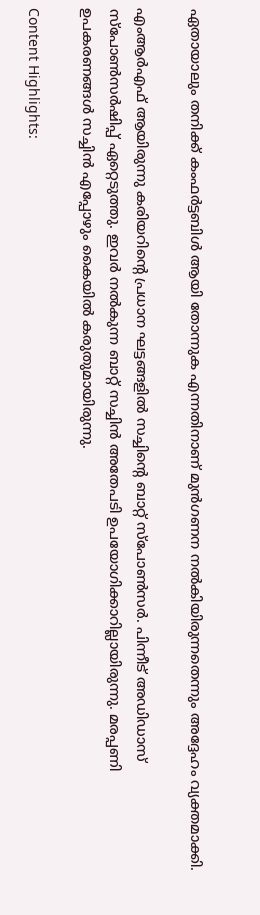ഏതായാലും തനിക്ക് കംഫർട്ടബിൾ ആയി തോന്നുക എന്നതിനാണ് മുൻഗണന നൽകിയിരുന്നതെന്നും അദ്ദേഹം വ്യക്തമാക്കി.

എംആർഎഫ് ആയിരുന്നു കരിയറിന്റെ പ്രധാന ഘട്ടങ്ങളിൽ സച്ചിന്റെ ബാറ്റ് സ്‌പോൺസർ. പിന്നീട് അഡിഡാസ് സ്‌പോൺസർഷിപ്പ് ഏറ്റെടുത്തു. ഇവർ നൽകുന്ന ബാറ്റ് സച്ചിൻ അതേപടി ഉപയോഗിക്കാറില്ലായിരുന്നു. മരപ്പണി ഉപകരണങ്ങൾ സച്ചിൻ എപ്പോഴും കൈയിൽ കരുതുമായിരുന്നു.

Content Highlights: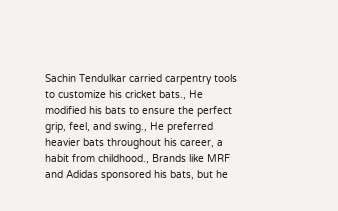Sachin Tendulkar carried carpentry tools to customize his cricket bats., He modified his bats to ensure the perfect grip, feel, and swing., He preferred heavier bats throughout his career, a habit from childhood., Brands like MRF and Adidas sponsored his bats, but he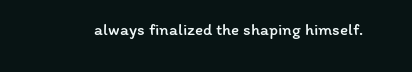always finalized the shaping himself.